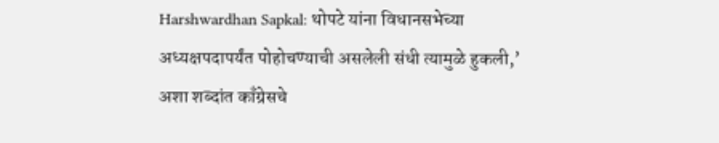Harshwardhan Sapkal: थोपटे यांना विधानसभेच्या अध्यक्षपदापर्यंत पोहोचण्याची असलेली संधी त्यामुळे हुकली,’ अशा शब्दांत काँग्रेसचे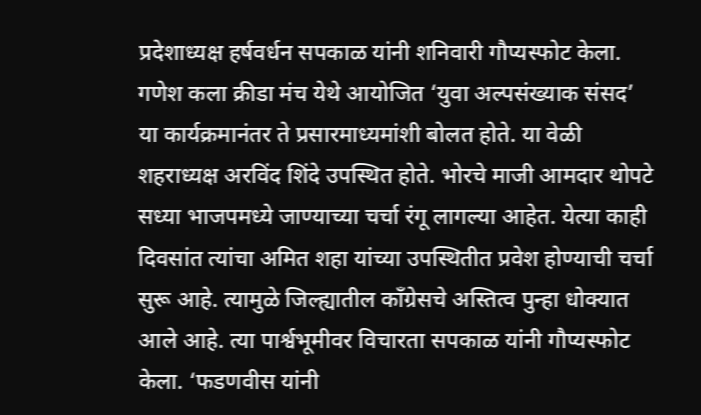प्रदेशाध्यक्ष हर्षवर्धन सपकाळ यांनी शनिवारी गौप्यस्फोट केला.
गणेश कला क्रीडा मंच येथे आयोजित ‘युवा अल्पसंख्याक संसद’ या कार्यक्रमानंतर ते प्रसारमाध्यमांशी बोलत होते. या वेळी शहराध्यक्ष अरविंद शिंदे उपस्थित होते. भोरचे माजी आमदार थोपटे सध्या भाजपमध्ये जाण्याच्या चर्चा रंगू लागल्या आहेत. येत्या काही दिवसांत त्यांचा अमित शहा यांच्या उपस्थितीत प्रवेश होण्याची चर्चा सुरू आहे. त्यामुळे जिल्ह्यातील काँग्रेसचे अस्तित्व पुन्हा धोक्यात आले आहे. त्या पार्श्वभूमीवर विचारता सपकाळ यांनी गौप्यस्फोट केला. ‘फडणवीस यांनी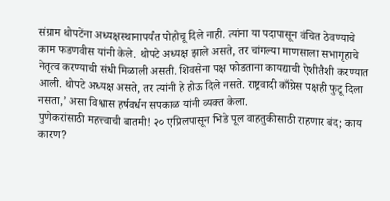संग्राम थोपटेंना अध्यक्षस्थानापर्यंत पोहोचू दिले नाही. त्यांना या पदापासून वंचित ठेवण्याचे काम फडणवीस यांनी केले. थोपटे अध्यक्ष झाले असते, तर चांगल्या माणसाला सभागृहाचे नेतृत्व करण्याची संधी मिळाली असती. शिवसेना पक्ष फोडताना कायद्याची ऐशीतैशी करण्यात आली. थोपटे अध्यक्ष असते, तर त्यांनी हे होऊ दिले नसते. राष्ट्रवादी काँग्रेस पक्षही फुटू दिला नसता,’ असा विश्वास हर्षवर्धन सपकाळ यांनी व्यक्त केला.
पुणेकरांसाठी महत्त्वाची बातमी! २० एप्रिलपासून भिडे पूल वाहतुकीसाठी राहणार बंद; काय कारण?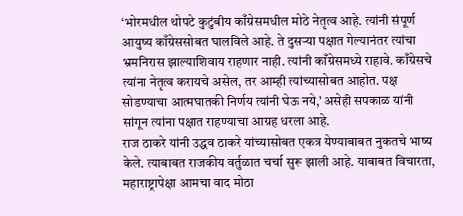‘भोरमधील थोपटे कुटुंबीय काँग्रेसमधील मोठे नेतृत्व आहे. त्यांनी संपूर्ण आयुष्य काँग्रेससोबत घालविले आहे. ते दुसऱ्या पक्षात गेल्यानंतर त्यांचा भ्रमनिरास झाल्याशिवाय राहणार नाही. त्यांनी काँग्रेसमध्ये राहावे. काँग्रेसचे त्यांना नेतृत्व करायचे असेल, तर आम्ही त्यांच्यासोबत आहोत. पक्ष सोडण्याचा आत्मघातकी निर्णय त्यांनी घेऊ नये,’ असेही सपकाळ यांनी सांगून त्यांना पक्षात राहण्याचा आग्रह धरला आहे.
राज ठाकरे यांनी उद्धव ठाकरे यांच्यासोबत एकत्र येण्याबाबत नुकतचे भाष्य केले. त्याबाबत राजकीय वर्तुळात चर्चा सुरू झाली आहे. याबाबत विचारता, महाराष्ट्रापेक्षा आमचा वाद मोठा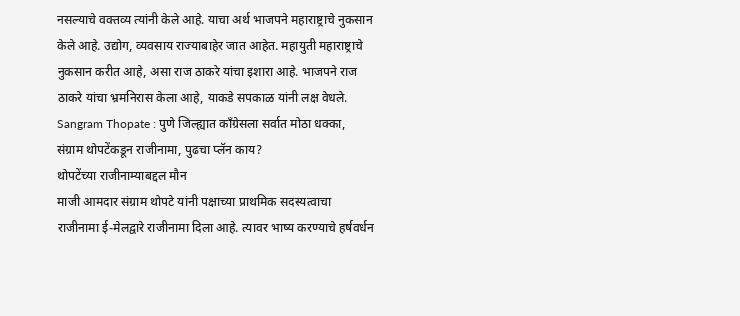नसल्याचे वक्तव्य त्यांनी केले आहे. याचा अर्थ भाजपने महाराष्ट्राचे नुकसान केले आहे. उद्योग, व्यवसाय राज्याबाहेर जात आहेत. महायुती महाराष्ट्राचे नुकसान करीत आहे, असा राज ठाकरे यांचा इशारा आहे. भाजपने राज ठाकरे यांचा भ्रमनिरास केला आहे, याकडे सपकाळ यांनी लक्ष वेधले.
Sangram Thopate : पुणे जिल्ह्यात काँग्रेसला सर्वात मोठा धक्का, संग्राम थोपटेंकडून राजीनामा, पुढचा प्लॅन काय?
थोपटेंच्या राजीनाम्याबद्दल मौन
माजी आमदार संग्राम थोपटे यांनी पक्षाच्या प्राथमिक सदस्यत्वाचा राजीनामा ई-मेलद्वारे राजीनामा दिला आहे. त्यावर भाष्य करण्याचे हर्षवर्धन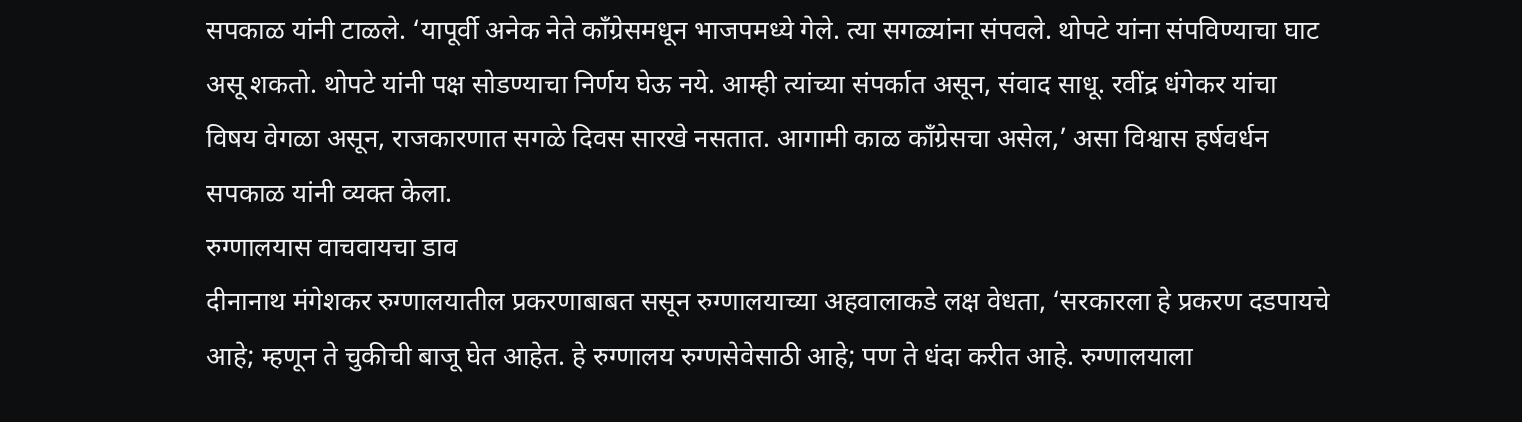सपकाळ यांनी टाळले. ‘यापूर्वी अनेक नेते काँग्रेसमधून भाजपमध्ये गेले. त्या सगळ्यांना संपवले. थोपटे यांना संपविण्याचा घाट असू शकतो. थोपटे यांनी पक्ष सोडण्याचा निर्णय घेऊ नये. आम्ही त्यांच्या संपर्कात असून, संवाद साधू. रवींद्र धंगेकर यांचा विषय वेगळा असून, राजकारणात सगळे दिवस सारखे नसतात. आगामी काळ काँग्रेसचा असेल,’ असा विश्वास हर्षवर्धन सपकाळ यांनी व्यक्त केला.
रुग्णालयास वाचवायचा डाव
दीनानाथ मंगेशकर रुग्णालयातील प्रकरणाबाबत ससून रुग्णालयाच्या अहवालाकडे लक्ष वेधता, ‘सरकारला हे प्रकरण दडपायचे आहे; म्हणून ते चुकीची बाजू घेत आहेत. हे रुग्णालय रुग्णसेवेसाठी आहे; पण ते धंदा करीत आहे. रुग्णालयाला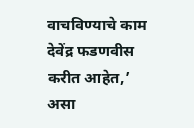वाचविण्याचे काम देवेंद्र फडणवीस करीत आहेत,’ असा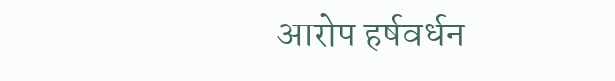आरोप हर्षवर्धन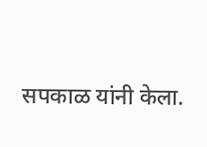सपकाळ यांनी केला.